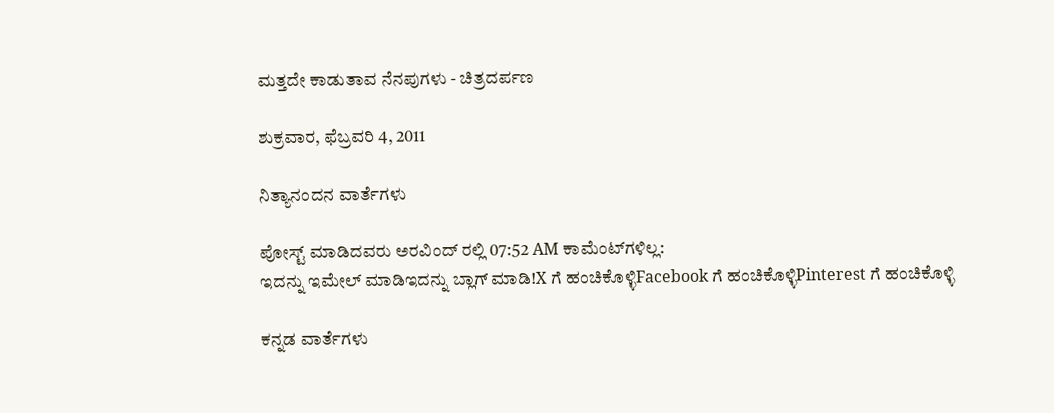ಮತ್ತದೇ ಕಾಡುತಾವ ನೆನಪುಗಳು - ಚಿತ್ರದರ್ಪಣ

ಶುಕ್ರವಾರ, ಫೆಬ್ರವರಿ 4, 2011

ನಿತ್ಯಾನಂದನ ವಾರ್ತೆಗಳು

ಪೋಸ್ಟ್ ಮಾಡಿದವರು ಅರವಿಂದ್ ರಲ್ಲಿ 07:52 AM ಕಾಮೆಂಟ್‌ಗಳಿಲ್ಲ:
ಇದನ್ನು ಇಮೇಲ್ ಮಾಡಿಇದನ್ನು ಬ್ಲಾಗ್ ಮಾಡಿ!X ಗೆ ಹಂಚಿಕೊಳ್ಳಿFacebook ಗೆ ಹಂಚಿಕೊಳ್ಳಿPinterest ಗೆ ಹಂಚಿಕೊಳ್ಳಿ

ಕನ್ನಡ ವಾರ್ತೆಗಳು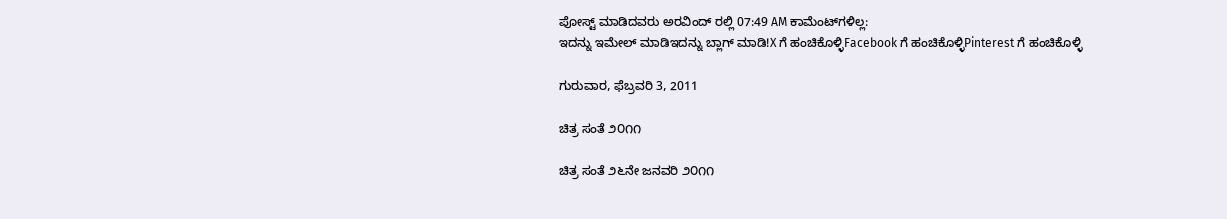ಪೋಸ್ಟ್ ಮಾಡಿದವರು ಅರವಿಂದ್ ರಲ್ಲಿ 07:49 AM ಕಾಮೆಂಟ್‌ಗಳಿಲ್ಲ:
ಇದನ್ನು ಇಮೇಲ್ ಮಾಡಿಇದನ್ನು ಬ್ಲಾಗ್ ಮಾಡಿ!X ಗೆ ಹಂಚಿಕೊಳ್ಳಿFacebook ಗೆ ಹಂಚಿಕೊಳ್ಳಿPinterest ಗೆ ಹಂಚಿಕೊಳ್ಳಿ

ಗುರುವಾರ, ಫೆಬ್ರವರಿ 3, 2011

ಚಿತ್ರ ಸಂತೆ ೨೦೧೧

ಚಿತ್ರ ಸಂತೆ ೨೬ನೇ ಜನವರಿ ೨೦೧೧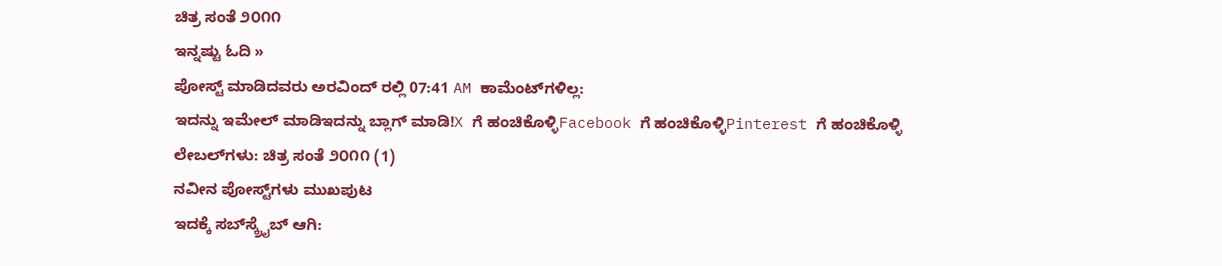ಚಿತ್ರ ಸಂತೆ ೨೦೧೧
ಇನ್ನಷ್ಟು ಓದಿ »
ಪೋಸ್ಟ್ ಮಾಡಿದವರು ಅರವಿಂದ್ ರಲ್ಲಿ 07:41 AM ಕಾಮೆಂಟ್‌ಗಳಿಲ್ಲ:
ಇದನ್ನು ಇಮೇಲ್ ಮಾಡಿಇದನ್ನು ಬ್ಲಾಗ್ ಮಾಡಿ!X ಗೆ ಹಂಚಿಕೊಳ್ಳಿFacebook ಗೆ ಹಂಚಿಕೊಳ್ಳಿPinterest ಗೆ ಹಂಚಿಕೊಳ್ಳಿ
ಲೇಬಲ್‌ಗಳು: ಚಿತ್ರ ಸಂತೆ ೨೦೧೧ (1)
ನವೀನ ಪೋಸ್ಟ್‌ಗಳು ಮುಖಪುಟ
ಇದಕ್ಕೆ ಸಬ್‌ಸ್ಕ್ರೈಬ್‌ ಆಗಿ: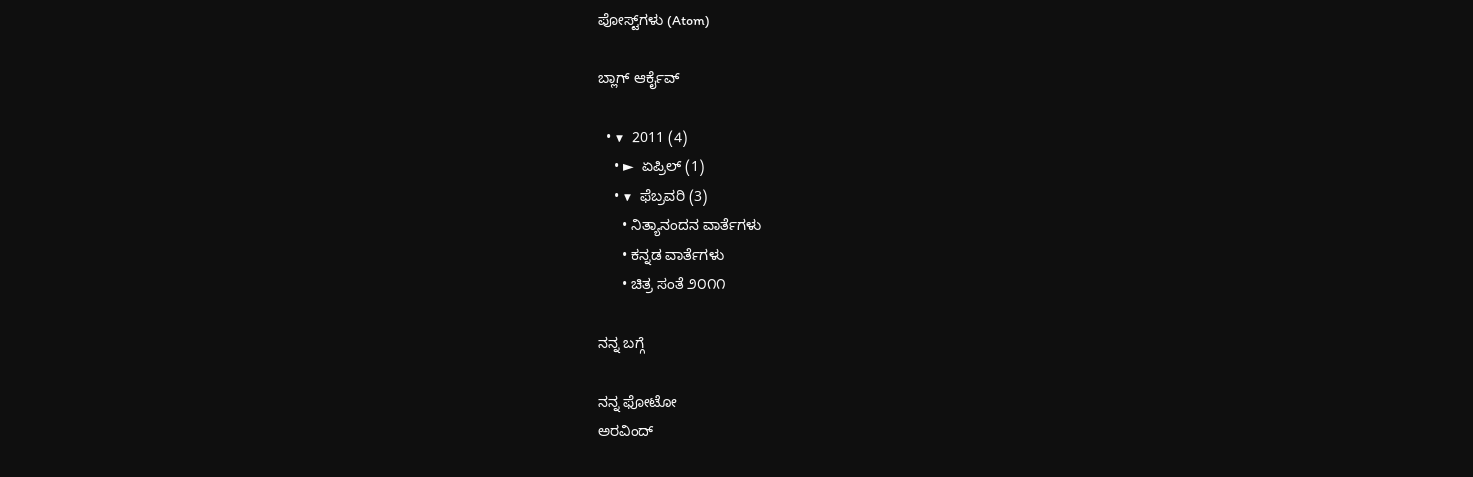ಪೋಸ್ಟ್‌ಗಳು (Atom)

ಬ್ಲಾಗ್ ಆರ್ಕೈವ್

  • ▼  2011 (4)
    • ►  ಏಪ್ರಿಲ್ (1)
    • ▼  ಫೆಬ್ರವರಿ (3)
      • ನಿತ್ಯಾನಂದನ ವಾರ್ತೆಗಳು
      • ಕನ್ನಡ ವಾರ್ತೆಗಳು
      • ಚಿತ್ರ ಸಂತೆ ೨೦೧೧

ನನ್ನ ಬಗ್ಗೆ

ನನ್ನ ಫೋಟೋ
ಅರವಿಂದ್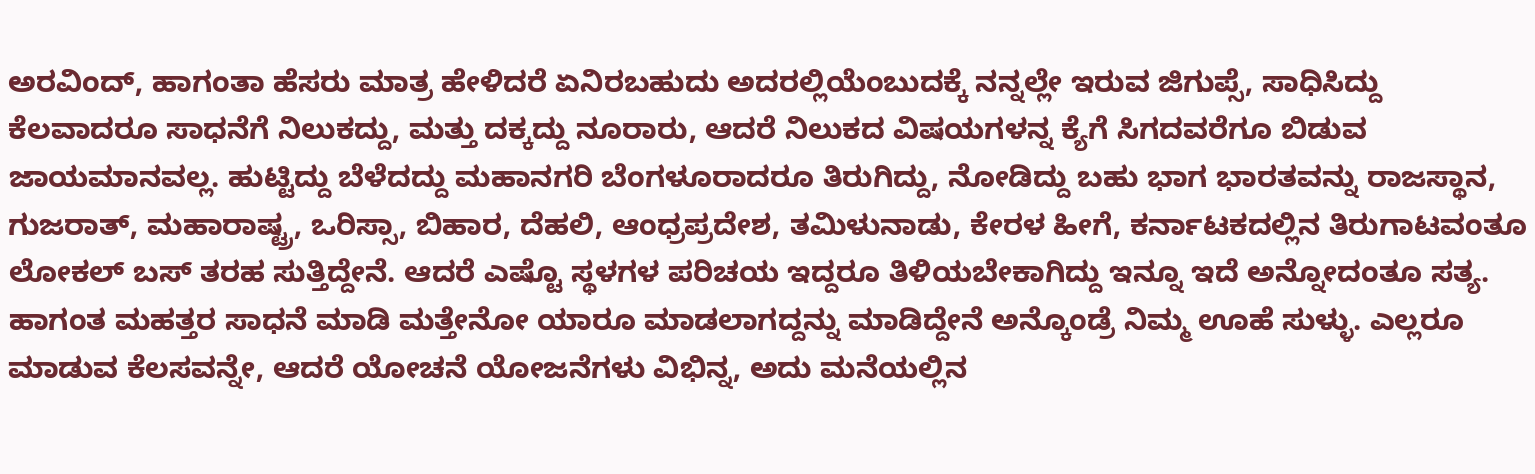ಅರವಿಂದ್, ಹಾಗಂತಾ ಹೆಸರು ಮಾತ್ರ ಹೇಳಿದರೆ ಏನಿರಬಹುದು ಅದರಲ್ಲಿಯೆಂಬುದಕ್ಕೆ ನನ್ನಲ್ಲೇ ಇರುವ ಜಿಗುಪ್ಸೆ, ಸಾಧಿಸಿದ್ದು ಕೆಲವಾದರೂ ಸಾಧನೆಗೆ ನಿಲುಕದ್ದು, ಮತ್ತು ದಕ್ಕದ್ದು ನೂರಾರು, ಆದರೆ ನಿಲುಕದ ವಿಷಯಗಳನ್ನ ಕ್ಯೆಗೆ ಸಿಗದವರೆಗೂ ಬಿಡುವ ಜಾಯಮಾನವಲ್ಲ. ಹುಟ್ಟಿದ್ದು ಬೆಳೆದದ್ದು ಮಹಾನಗರಿ ಬೆಂಗಳೂರಾದರೂ ತಿರುಗಿದ್ದು, ನೋಡಿದ್ದು ಬಹು ಭಾಗ ಭಾರತವನ್ನು ರಾಜಸ್ಥಾನ, ಗುಜರಾತ್, ಮಹಾರಾಷ್ಟ್ರ, ಒರಿಸ್ಸಾ, ಬಿಹಾರ, ದೆಹಲಿ, ಆಂಧ್ರಪ್ರದೇಶ, ತಮಿಳುನಾಡು, ಕೇರಳ ಹೀಗೆ, ಕರ್ನಾಟಕದಲ್ಲಿನ ತಿರುಗಾಟವಂತೂ ಲೋಕಲ್ ಬಸ್ ತರಹ ಸುತ್ತಿದ್ದೇನೆ. ಆದರೆ ಎಷ್ಟೊ ಸ್ಥಳಗಳ ಪರಿಚಯ ಇದ್ದರೂ ತಿಳಿಯಬೇಕಾಗಿದ್ದು ಇನ್ನೂ ಇದೆ ಅನ್ನೋದಂತೂ ಸತ್ಯ. ಹಾಗಂತ ಮಹತ್ತರ ಸಾಧನೆ ಮಾಡಿ ಮತ್ತೇನೋ ಯಾರೂ ಮಾಡಲಾಗದ್ದನ್ನು ಮಾಡಿದ್ದೇನೆ ಅನ್ಕೊಂಡ್ರೆ ನಿಮ್ಮ ಊಹೆ ಸುಳ್ಳು. ಎಲ್ಲರೂ ಮಾಡುವ ಕೆಲಸವನ್ನೇ, ಆದರೆ ಯೋಚನೆ ಯೋಜನೆಗಳು ವಿಭಿನ್ನ, ಅದು ಮನೆಯಲ್ಲಿನ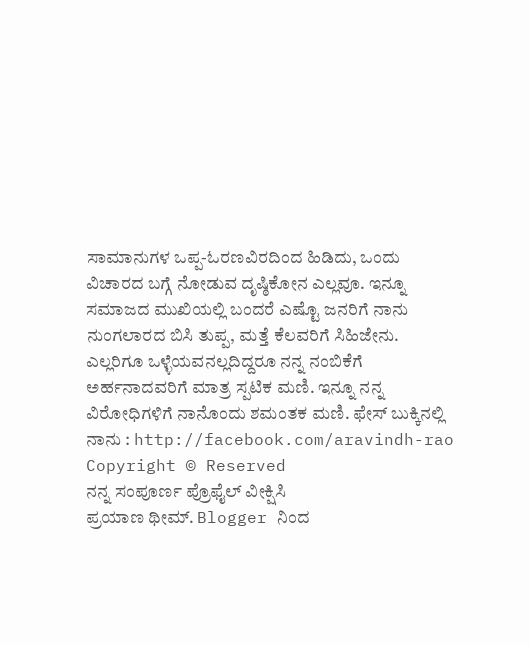ಸಾಮಾನುಗಳ ಒಪ್ಪ-ಓರಣವಿರದಿಂದ ಹಿಡಿದು, ಒಂದು ವಿಚಾರದ ಬಗ್ಗೆ ನೋಡುವ ದೃಷ್ಠಿಕೋನ ಎಲ್ಲವೂ. ಇನ್ನೂ ಸಮಾಜದ ಮುಖಿಯಲ್ಲಿ ಬಂದರೆ ಎಷ್ಟೊ ಜನರಿಗೆ ನಾನು ನುಂಗಲಾರದ ಬಿಸಿ ತುಪ್ಪ, ಮತ್ತೆ ಕೆಲವರಿಗೆ ಸಿಹಿಜೇನು. ಎಲ್ಲರಿಗೂ ಒಳ್ಳೆಯವನಲ್ಲದಿದ್ದರೂ ನನ್ನ ನಂಬಿಕೆಗೆ ಅರ್ಹನಾದವರಿಗೆ ಮಾತ್ರ ಸ್ಪಟಿಕ ಮಣಿ. ಇನ್ನೂ ನನ್ನ ವಿರೋಧಿಗಳಿಗೆ ನಾನೊಂದು ಶಮಂತಕ ಮಣಿ. ಫೇಸ್ ಬುಕ್ಕಿನಲ್ಲಿ ನಾನು : http://facebook.com/aravindh-rao Copyright © Reserved
ನನ್ನ ಸಂಪೂರ್ಣ ಪ್ರೊಫೈಲ್ ವೀಕ್ಷಿಸಿ
ಪ್ರಯಾಣ ಥೀಮ್. Blogger ನಿಂದ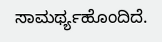ಸಾಮರ್ಥ್ಯಹೊಂದಿದೆ.